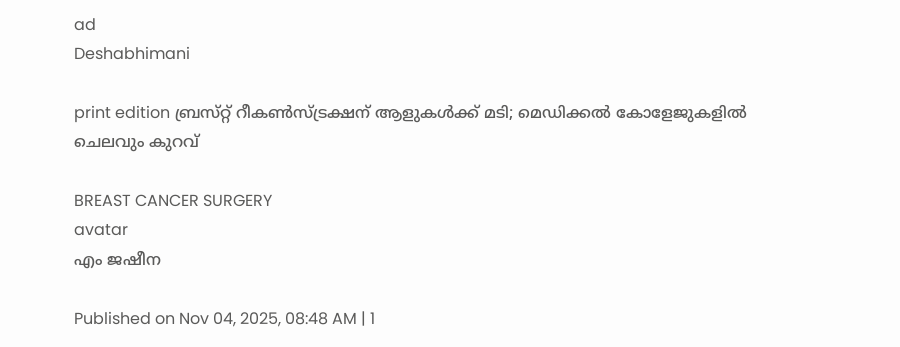ad
Deshabhimani

print edition ബ്രസ്‌റ്റ്‌ റീകൺസ്ട്രക്ഷന്‌ ആളുകൾക്ക്‌ മടി; മെഡിക്കല്‍ കോളേജുകളില്‍ ചെലവും കുറവ്

BREAST CANCER SURGERY
avatar
എം ജഷീന

Published on Nov 04, 2025, 08:48 AM | 1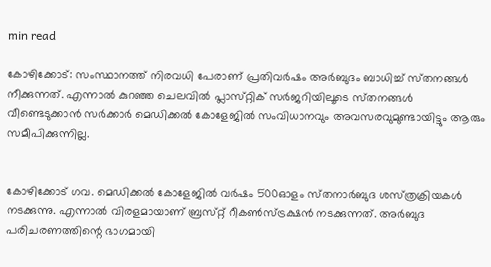min read

കോഴിക്കോട്‌: സംസ്ഥാനത്ത്‌ നിരവധി പേരാണ്‌ പ്രതിവർഷം അർബുദം ബാധിച്ച്‌ സ്‌തനങ്ങൾ നീക്കുന്നത്‌. എന്നാൽ കുറഞ്ഞ ചെലവിൽ പ്ലാസ്‌റ്റിക്‌ സ‍ർജറിയിലൂടെ സ്‌തനങ്ങൾ വീണ്ടെടുക്കാൻ സർക്കാർ മെഡിക്കൽ കോളേജിൽ സംവിധാനവും അവസരവുമുണ്ടായിട്ടും ആരും സമീപിക്കുന്നില്ല.


കോഴിക്കോട്‌ ഗവ. മെഡിക്കൽ കോളേജിൽ വർഷം 500ഓളം സ്‌തനാർബുദ ശസ്‌ത്രക്രിയകൾ നടക്കുന്നു. എന്നാൽ വിരളമായാണ്‌ ബ്രസ്‌റ്റ്‌ റീകൺസ്ട്രക്ഷൻ നടക്കുന്നത്‌. അർബുദ പരിചരണത്തിന്റെ ഭാഗമായി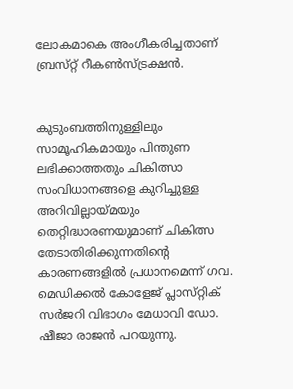ലോകമാകെ അംഗീകരിച്ചതാണ്‌ ബ്രസ്‌റ്റ്‌ റീകൺസ്ട്രക്ഷൻ.


കുടുംബത്തിനുള്ളിലും സാമൂഹികമായും പിന്തുണ ലഭിക്കാത്തതും ചികിത്സാ സംവിധാനങ്ങളെ കുറിച്ചുള്ള അറിവില്ലായ്‌മയും തെറ്റിദ്ധാരണയുമാണ്‌ ചികിത്സ തേടാതിരിക്കുന്നതിന്റെ കാരണങ്ങളിൽ പ്രധാനമെന്ന്‌ ഗവ. മെഡിക്കൽ കോളേജ്‌ പ്ലാസ്‌റ്റിക്‌ സർജറി വിഭാഗം മേധാവി ഡോ. ഷീജാ രാജൻ പറയുന്നു.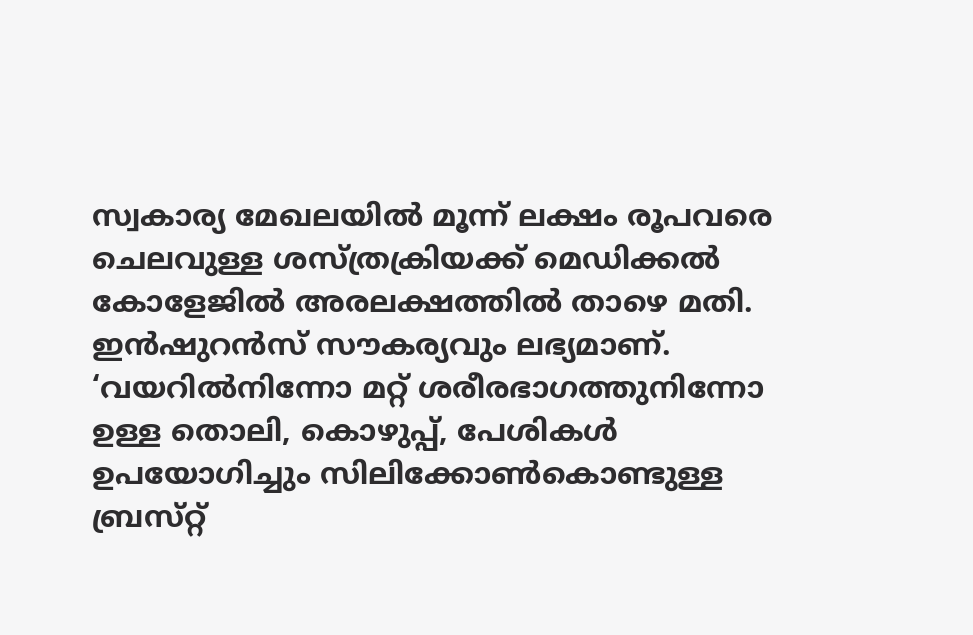സ്വകാര്യ മേഖലയിൽ മൂന്ന്‌ ലക്ഷം രൂപവരെ ചെലവുള്ള ശസ്‌ത്രക്രിയക്ക്‌ മെഡിക്കൽ കോളേജിൽ അരലക്ഷത്തിൽ താഴെ മതി. ഇൻഷുറൻസ്‌ സ‍ൗകര്യവും ലഭ്യമാണ്‌. ‘വയറിൽനിന്നോ മറ്റ്‌ ശരീരഭാഗത്തുനിന്നോ ഉള്ള തൊലി, കൊഴുപ്പ്‌, പേശികൾ ഉപയോഗിച്ചും സിലിക്കോൺകൊണ്ടുള്ള ബ്രസ്‌റ്റ്‌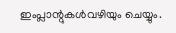ഇംപ്ലാന്റുകൾവഴിയും ചെയ്യും.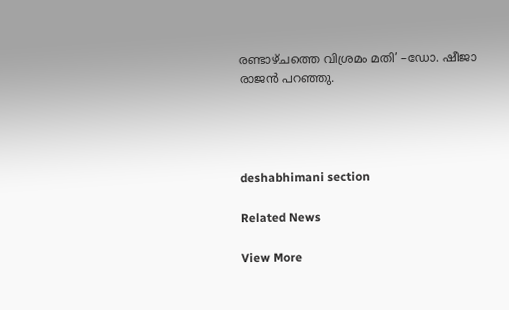രണ്ടാഴ്‌ചത്തെ വിശ്രമം മതി’ –ഡോ. ഷീജാ രാജൻ പറഞ്ഞു.




deshabhimani section

Related News

View More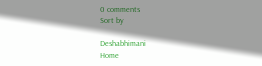0 comments
Sort by

Deshabhimani
Home